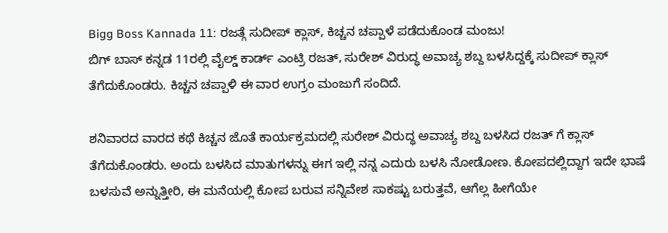Bigg Boss Kannada 11: ರಜತ್ಗೆ ಸುದೀಪ್ ಕ್ಲಾಸ್, ಕಿಚ್ಚನ ಚಪ್ಪಾಳೆ ಪಡೆದುಕೊಂಡ ಮಂಜು!
ಬಿಗ್ ಬಾಸ್ ಕನ್ನಡ 11ರಲ್ಲಿ ವೈಲ್ಡ್ ಕಾರ್ಡ್ ಎಂಟ್ರಿ ರಜತ್, ಸುರೇಶ್ ವಿರುದ್ಧ ಅವಾಚ್ಯ ಶಬ್ದ ಬಳಸಿದ್ದಕ್ಕೆ ಸುದೀಪ್ ಕ್ಲಾಸ್ ತೆಗೆದುಕೊಂಡರು. ಕಿಚ್ಚನ ಚಪ್ಪಾಳಿ ಈ ವಾರ ಉಗ್ರಂ ಮಂಜುಗೆ ಸಂದಿದೆ.

ಶನಿವಾರದ ವಾರದ ಕಥೆ ಕಿಚ್ಚನ ಜೊತೆ ಕಾರ್ಯಕ್ರಮದಲ್ಲಿ ಸುರೇಶ್ ವಿರುದ್ಧ ಅವಾಚ್ಯ ಶಬ್ದ ಬಳಸಿದ ರಜತ್ ಗೆ ಕ್ಲಾಸ್ ತೆಗೆದುಕೊಂಡರು. ಅಂದು ಬಳಸಿದ ಮಾತುಗಳನ್ನು ಈಗ ಇಲ್ಲಿ ನನ್ನ ಎದುರು ಬಳಸಿ ನೋಡೋಣ. ಕೋಪದಲ್ಲಿದ್ದಾಗ ಇದೇ ಭಾಷೆ ಬಳಸುವೆ ಅನ್ನುತ್ತೀರಿ, ಈ ಮನೆಯಲ್ಲಿ ಕೋಪ ಬರುವ ಸನ್ನಿವೇಶ ಸಾಕಷ್ಟು ಬರುತ್ತವೆ, ಆಗೆಲ್ಲ ಹೀಗೆಯೇ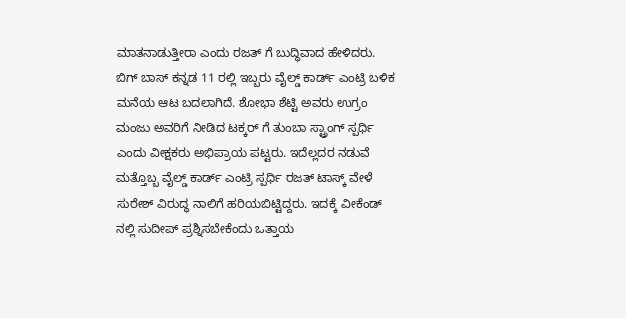ಮಾತನಾಡುತ್ತೀರಾ ಎಂದು ರಜತ್ ಗೆ ಬುದ್ಧಿವಾದ ಹೇಳಿದರು.
ಬಿಗ್ ಬಾಸ್ ಕನ್ನಡ 11 ರಲ್ಲಿ ಇಬ್ಬರು ವೈಲ್ಡ್ ಕಾರ್ಡ್ ಎಂಟ್ರಿ ಬಳಿಕ ಮನೆಯ ಆಟ ಬದಲಾಗಿದೆ. ಶೋಭಾ ಶೆಟ್ಟಿ ಅವರು ಉಗ್ರಂ ಮಂಜು ಅವರಿಗೆ ನೀಡಿದ ಟಕ್ಕರ್ ಗೆ ತುಂಬಾ ಸ್ಟ್ರಾಂಗ್ ಸ್ಪರ್ಧಿ ಎಂದು ವೀಕ್ಷಕರು ಅಭಿಪ್ರಾಯ ಪಟ್ಟರು. ಇದೆಲ್ಲದರ ನಡುವೆ ಮತ್ತೊಬ್ಬ ವೈಲ್ಡ್ ಕಾರ್ಡ್ ಎಂಟ್ರಿ ಸ್ಪರ್ಧಿ ರಜತ್ ಟಾಸ್ಕ್ ವೇಳೆ ಸುರೇಶ್ ವಿರುದ್ಧ ನಾಲಿಗೆ ಹರಿಯಬಿಟ್ಟಿದ್ದರು. ಇದಕ್ಕೆ ವೀಕೆಂಡ್ ನಲ್ಲಿ ಸುದೀಪ್ ಪ್ರಶ್ನಿಸಬೇಕೆಂದು ಒತ್ತಾಯ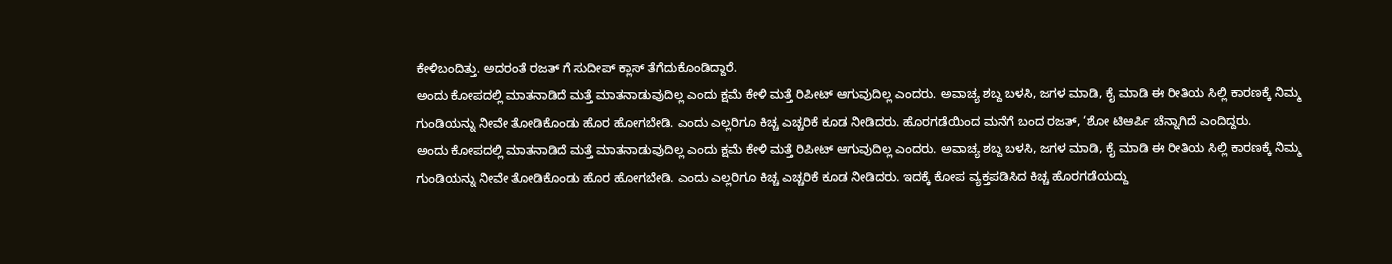ಕೇಳಿಬಂದಿತ್ತು. ಅದರಂತೆ ರಜತ್ ಗೆ ಸುದೀಪ್ ಕ್ಲಾಸ್ ತೆಗೆದುಕೊಂಡಿದ್ದಾರೆ.
ಅಂದು ಕೋಪದಲ್ಲಿ ಮಾತನಾಡಿದೆ ಮತ್ತೆ ಮಾತನಾಡುವುದಿಲ್ಲ ಎಂದು ಕ್ಷಮೆ ಕೇಳಿ ಮತ್ತೆ ರಿಪೀಟ್ ಆಗುವುದಿಲ್ಲ ಎಂದರು. ಅವಾಚ್ಯ ಶಬ್ದ ಬಳಸಿ, ಜಗಳ ಮಾಡಿ, ಕೈ ಮಾಡಿ ಈ ರೀತಿಯ ಸಿಲ್ಲಿ ಕಾರಣಕ್ಕೆ ನಿಮ್ಮ ಗುಂಡಿಯನ್ನು ನೀವೇ ತೋಡಿಕೊಂಡು ಹೊರ ಹೋಗಬೇಡಿ. ಎಂದು ಎಲ್ಲರಿಗೂ ಕಿಚ್ಚ ಎಚ್ಚರಿಕೆ ಕೂಡ ನೀಡಿದರು. ಹೊರಗಡೆಯಿಂದ ಮನೆಗೆ ಬಂದ ರಜತ್, ‘ಶೋ ಟಿಆರ್ಪಿ ಚೆನ್ನಾಗಿದೆ ಎಂದಿದ್ದರು.
ಅಂದು ಕೋಪದಲ್ಲಿ ಮಾತನಾಡಿದೆ ಮತ್ತೆ ಮಾತನಾಡುವುದಿಲ್ಲ ಎಂದು ಕ್ಷಮೆ ಕೇಳಿ ಮತ್ತೆ ರಿಪೀಟ್ ಆಗುವುದಿಲ್ಲ ಎಂದರು. ಅವಾಚ್ಯ ಶಬ್ದ ಬಳಸಿ, ಜಗಳ ಮಾಡಿ, ಕೈ ಮಾಡಿ ಈ ರೀತಿಯ ಸಿಲ್ಲಿ ಕಾರಣಕ್ಕೆ ನಿಮ್ಮ ಗುಂಡಿಯನ್ನು ನೀವೇ ತೋಡಿಕೊಂಡು ಹೊರ ಹೋಗಬೇಡಿ. ಎಂದು ಎಲ್ಲರಿಗೂ ಕಿಚ್ಚ ಎಚ್ಚರಿಕೆ ಕೂಡ ನೀಡಿದರು. ಇದಕ್ಕೆ ಕೋಪ ವ್ಯಕ್ತಪಡಿಸಿದ ಕಿಚ್ಚ ಹೊರಗಡೆಯದ್ದು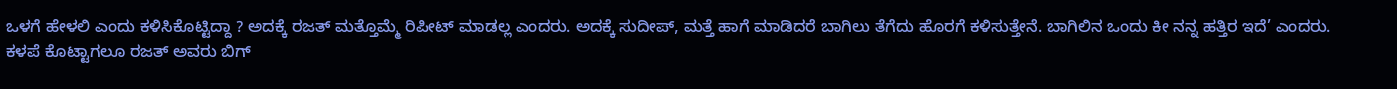ಒಳಗೆ ಹೇಳಲಿ ಎಂದು ಕಳಿಸಿಕೊಟ್ಟಿದ್ದಾ ? ಅದಕ್ಕೆ ರಜತ್ ಮತ್ತೊಮ್ಮೆ ರಿಪೀಟ್ ಮಾಡಲ್ಲ ಎಂದರು. ಅದಕ್ಕೆ ಸುದೀಪ್, ಮತ್ತೆ ಹಾಗೆ ಮಾಡಿದರೆ ಬಾಗಿಲು ತೆಗೆದು ಹೊರಗೆ ಕಳಿಸುತ್ತೇನೆ. ಬಾಗಿಲಿನ ಒಂದು ಕೀ ನನ್ನ ಹತ್ತಿರ ಇದೆ’ ಎಂದರು.
ಕಳಪೆ ಕೊಟ್ಟಾಗಲೂ ರಜತ್ ಅವರು ಬಿಗ್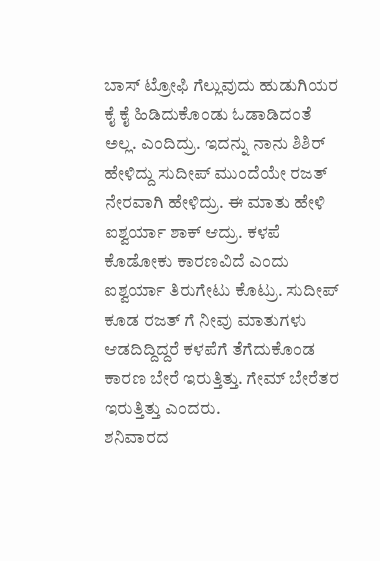ಬಾಸ್ ಟ್ರೋಫಿ ಗೆಲ್ಲುವುದು ಹುಡುಗಿಯರ ಕೈ ಕೈ ಹಿಡಿದುಕೊಂಡು ಓಡಾಡಿದಂತೆ ಅಲ್ಲ. ಎಂದಿದ್ರು. ಇದನ್ನು ನಾನು ಶಿಶಿರ್ ಹೇಳಿದ್ದು ಸುದೀಪ್ ಮುಂದೆಯೇ ರಜತ್ ನೇರವಾಗಿ ಹೇಳಿದ್ರು. ಈ ಮಾತು ಹೇಳಿ ಐಶ್ವರ್ಯಾ ಶಾಕ್ ಆದ್ರು. ಕಳಪೆ ಕೊಡೋಕು ಕಾರಣವಿದೆ ಎಂದು ಐಶ್ವರ್ಯಾ ತಿರುಗೇಟು ಕೊಟ್ರು. ಸುದೀಪ್ ಕೂಡ ರಜತ್ ಗೆ ನೀವು ಮಾತುಗಳು ಆಡದಿದ್ದಿದ್ದರೆ ಕಳಪೆಗೆ ತೆಗೆದುಕೊಂಡ ಕಾರಣ ಬೇರೆ ಇರುತ್ತಿತ್ತು. ಗೇಮ್ ಬೇರೆತರ ಇರುತ್ತಿತ್ತು ಎಂದರು.
ಶನಿವಾರದ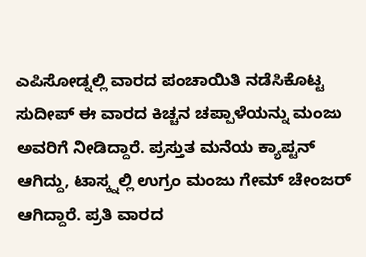ಎಪಿಸೋಡ್ನಲ್ಲಿ ವಾರದ ಪಂಚಾಯಿತಿ ನಡೆಸಿಕೊಟ್ಟ ಸುದೀಪ್ ಈ ವಾರದ ಕಿಚ್ಚನ ಚಪ್ಪಾಳೆಯನ್ನು ಮಂಜು ಅವರಿಗೆ ನೀಡಿದ್ದಾರೆ. ಪ್ರಸ್ತುತ ಮನೆಯ ಕ್ಯಾಪ್ಟನ್ ಆಗಿದ್ದು, ಟಾಸ್ಕ್ನಲ್ಲಿ ಉಗ್ರಂ ಮಂಜು ಗೇಮ್ ಚೇಂಜರ್ ಆಗಿದ್ದಾರೆ. ಪ್ರತಿ ವಾರದ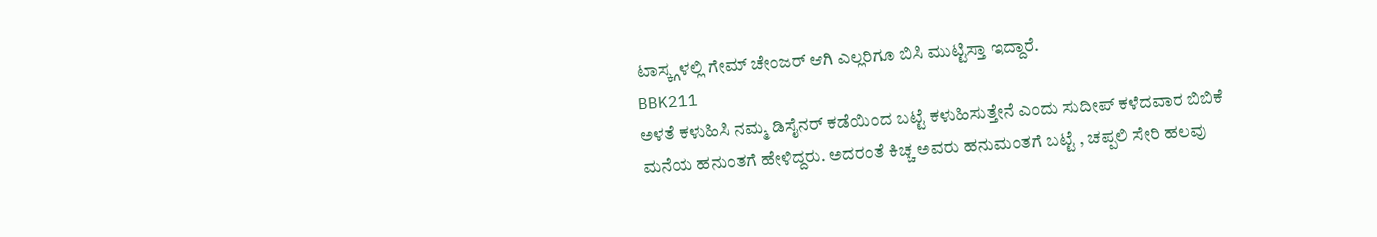ಟಾಸ್ಕ್ಗಳಲ್ಲಿ ಗೇಮ್ ಚೇಂಜರ್ ಆಗಿ ಎಲ್ಲರಿಗೂ ಬಿಸಿ ಮುಟ್ಟಿಸ್ತಾ ಇದ್ದಾರೆ.
BBK211
ಅಳತೆ ಕಳುಹಿಸಿ ನಮ್ಮ ಡಿಸೈನರ್ ಕಡೆಯಿಂದ ಬಟ್ಟೆ ಕಳುಹಿಸುತ್ತೇನೆ ಎಂದು ಸುದೀಪ್ ಕಳೆದವಾರ ಬಿಬಿಕೆ ಮನೆಯ ಹನುಂತಗೆ ಹೇಳಿದ್ದರು. ಅದರಂತೆ ಕಿಚ್ಚ ಅವರು ಹನುಮಂತಗೆ ಬಟ್ಟೆ , ಚಪ್ಪಲಿ ಸೇರಿ ಹಲವು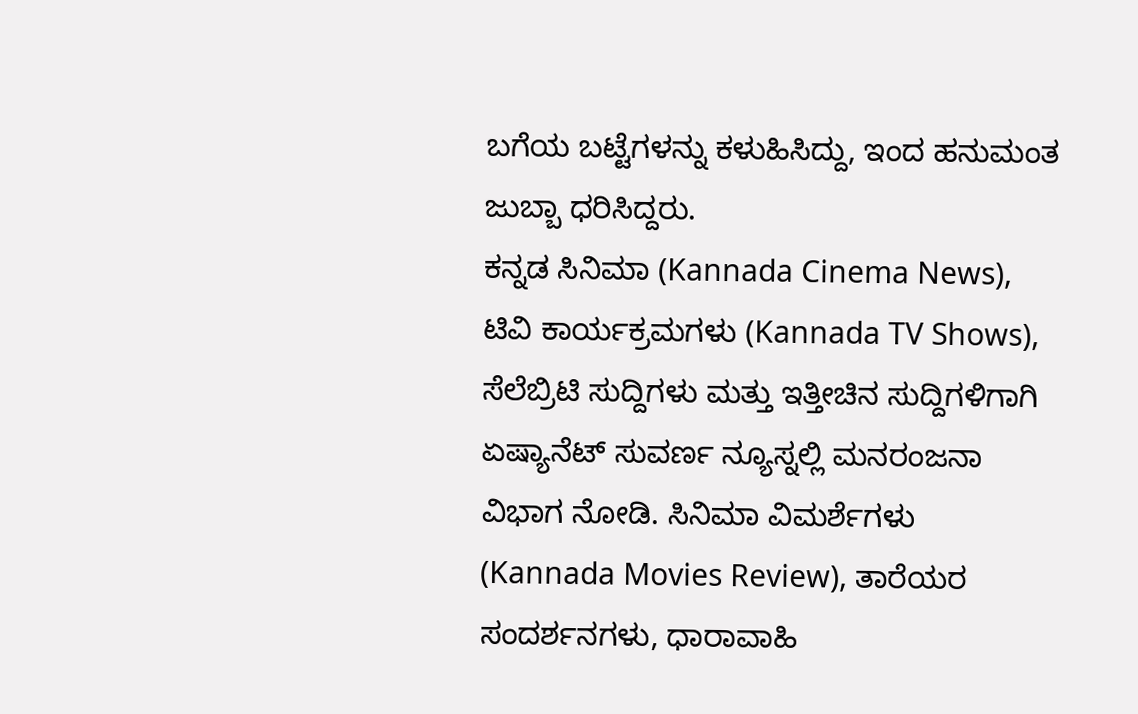ಬಗೆಯ ಬಟ್ಟೆಗಳನ್ನು ಕಳುಹಿಸಿದ್ದು, ಇಂದ ಹನುಮಂತ ಜುಬ್ಬಾ ಧರಿಸಿದ್ದರು.
ಕನ್ನಡ ಸಿನಿಮಾ (Kannada Cinema News), ಟಿವಿ ಕಾರ್ಯಕ್ರಮಗಳು (Kannada TV Shows), ಸೆಲೆಬ್ರಿಟಿ ಸುದ್ದಿಗಳು ಮತ್ತು ಇತ್ತೀಚಿನ ಸುದ್ದಿಗಳಿಗಾಗಿ ಏಷ್ಯಾನೆಟ್ ಸುವರ್ಣ ನ್ಯೂಸ್ನಲ್ಲಿ ಮನರಂಜನಾ ವಿಭಾಗ ನೋಡಿ. ಸಿನಿಮಾ ವಿಮರ್ಶೆಗಳು (Kannada Movies Review), ತಾರೆಯರ ಸಂದರ್ಶನಗಳು, ಧಾರಾವಾಹಿ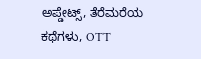ಅಪ್ಡೇಟ್ಸ್, ತೆರೆಮರೆಯ ಕಥೆಗಳು, OTT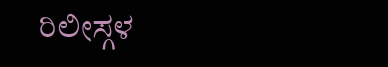ರಿಲೀಸ್ಗಳ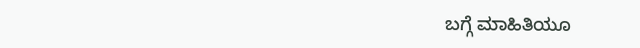ಬಗ್ಗೆ ಮಾಹಿತಿಯೂ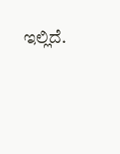ಇಲ್ಲಿದೆ.